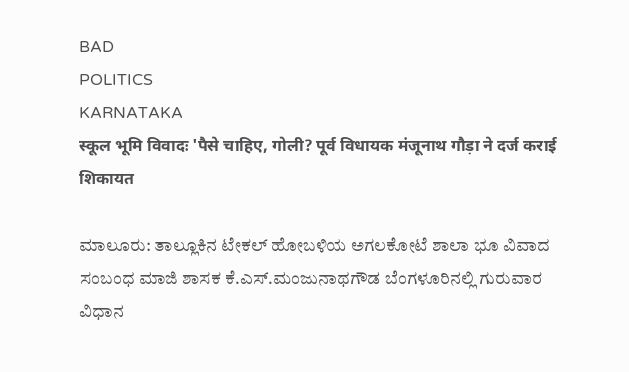BAD
POLITICS
KARNATAKA
स्कूल भूमि विवादः 'पैसे चाहिए, गोली? पूर्व विधायक मंजूनाथ गौड़ा ने दर्ज कराई शिकायत

ಮಾಲೂರು: ತಾಲ್ಲೂಕಿನ ಟೇಕಲ್ ಹೋಬಳಿಯ ಅಗಲಕೋಟೆ ಶಾಲಾ ಭೂ ವಿವಾದ ಸಂಬಂಧ ಮಾಜಿ ಶಾಸಕ ಕೆ.ಎಸ್.ಮಂಜುನಾಥಗೌಡ ಬೆಂಗಳೂರಿನಲ್ಲಿ ಗುರುವಾರ ವಿಧಾನ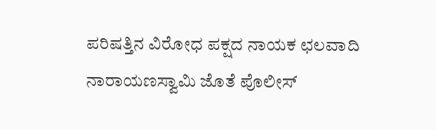ಪರಿಷತ್ತಿನ ವಿರೋಧ ಪಕ್ಷದ ನಾಯಕ ಛಲವಾದಿ ನಾರಾಯಣಸ್ವಾಮಿ ಜೊತೆ ಪೊಲೀಸ್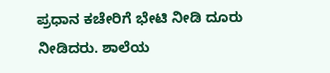ಪ್ರಧಾನ ಕಚೇರಿಗೆ ಭೇಟಿ ನೀಡಿ ದೂರು ನೀಡಿದರು. ಶಾಲೆಯ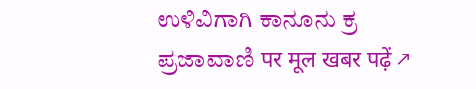ಉಳಿವಿಗಾಗಿ ಕಾನೂನು ಕ್ರ
ಪ್ರಜಾವಾಣಿ पर मूल खबर पढ़ें ↗